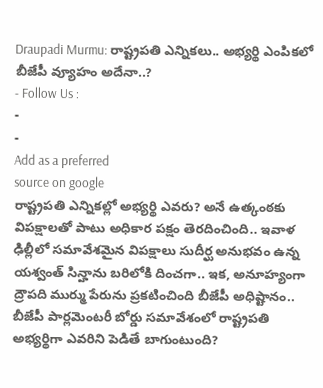Draupadi Murmu: రాష్ట్రపతి ఎన్నికలు.. అభ్యర్థి ఎంపికలో బీజేపీ వ్యూహం అదేనా..?
- Follow Us :
-
-
Add as a preferred
source on google
రాష్ట్రపతి ఎన్నికల్లో అభ్యర్థి ఎవరు? అనే ఉత్కంఠకు విపక్షాలతో పాటు అధికార పక్షం తెరదించింది.. ఇవాళ ఢిల్లీలో సమావేశమైన విపక్షాలు సుదీర్ఘ అనుభవం ఉన్న యశ్వంత్ సిన్హాను బరిలోకి దించగా.. ఇక, అనూహ్యంగా ద్రౌపది ముర్ము పేరును ప్రకటించింది బీజేపీ అధిష్టానం.. బీజేపీ పార్లమెంటరీ బోర్డు సమావేశంలో రాష్ట్రపతి అభ్యర్థిగా ఎవరిని పెడితే బాగుంటుంది?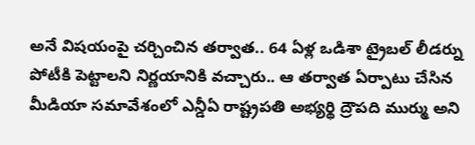అనే విషయంపై చర్చించిన తర్వాత.. 64 ఏళ్ల ఒడిశా ట్రైబల్ లీడర్ను పోటీకి పెట్టాలని నిర్ణయానికి వచ్చారు.. ఆ తర్వాత ఏర్పాటు చేసిన మీడియా సమావేశంలో ఎన్డీఏ రాష్ట్రపతి అభ్యర్థి ద్రౌపది ముర్ము అని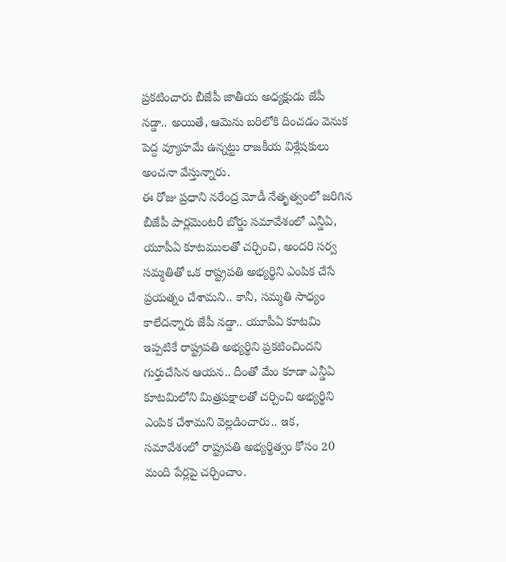ప్రకటించారు బీజేపీ జాతీయ అధ్యక్షుడు జేపీ నడ్డా.. అయితే, ఆమెను బరిలోకి దించడం వెనుక పెద్ద వ్యూహమే ఉన్నట్టు రాజకీయ విశ్లేషకులు అంచనా వేస్తున్నారు.
ఈ రోజు ప్రధాని నరేంద్ర మోడీ నేతృత్వంలో జరిగిన బీజేపీ పార్లమెంటరీ బోర్డు సమావేశంలో ఎన్డీఏ, యూపీఏ కూటములతో చర్చించి, అందరి సర్వ సమ్మతితో ఒక రాష్ట్రపతి అభ్యర్థిని ఎంపిక చేసే ప్రయత్నం చేశామని.. కానీ, సమ్మతి సాధ్యం కాలేదన్నారు జేపీ నడ్డా.. యూపీఏ కూటమి ఇప్పటికే రాష్ట్రపతి అభ్యర్థిని ప్రకటించిందని గుర్తుచేసిన ఆయన.. దీంతో మేం కూడా ఎన్డీఏ కూటమిలోని మిత్రపక్షాలతో చర్చించి అభ్యర్థిని ఎంపిక చేశామని వెల్లడించారు.. ఇక, సమావేశంలో రాష్ట్రపతి అభ్యర్థిత్వం కోసం 20 మంది పేర్లపై చర్చించాం.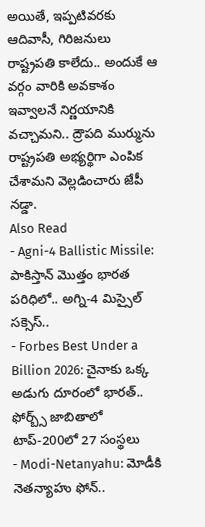అయితే, ఇప్పటివరకు ఆదివాసీ, గిరిజనులు రాష్ట్రపతి కాలేదు.. అందుకే ఆ వర్గం వారికి అవకాశం ఇవ్వాలనే నిర్ణయానికి వచ్చామని.. ద్రౌపది ముర్మును రాష్ట్రపతి అభ్యర్థిగా ఎంపిక చేశామని వెల్లడించారు జేపీ నడ్డా.
Also Read
- Agni-4 Ballistic Missile: పాకిస్తాన్ మొత్తం భారత పరిధిలో.. అగ్ని-4 మిస్సైల్ సక్సెస్..
- Forbes Best Under a Billion 2026: చైనాకు ఒక్క అడుగు దూరంలో భారత్.. ఫోర్బ్స్ జాబితాలో టాప్-200లో 27 సంస్థలు
- Modi-Netanyahu: మోడీకి నెతన్యాహు ఫోన్..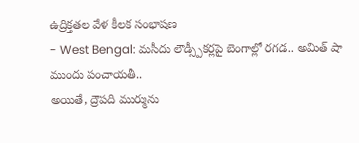ఉద్రిక్తతల వేళ కీలక సంభాషణ
- West Bengal: మసీదు లౌడ్స్పీకర్లపై బెంగాల్లో రగడ.. అమిత్ షా ముందు పంచాయతీ..
అయితే, ద్రౌపది ముర్మును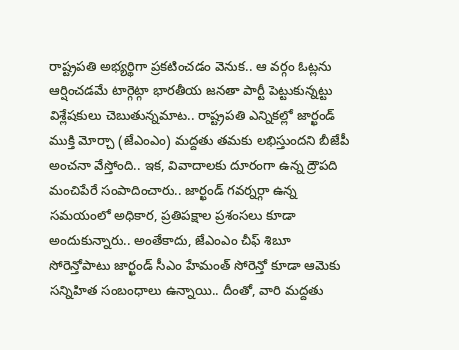రాష్ట్రపతి అభ్యర్థిగా ప్రకటించడం వెనుక.. ఆ వర్గం ఓట్లను ఆర్షించడమే టార్గెట్గా భారతీయ జనతా పార్టీ పెట్టుకున్నట్టు విశ్లేషకులు చెబుతున్నమాట.. రాష్ట్రపతి ఎన్నికల్లో జార్ఖండ్ ముక్తి మోర్చా (జేఎంఎం) మద్దతు తమకు లభిస్తుందని బీజేపీ అంచనా వేస్తోంది.. ఇక, వివాదాలకు దూరంగా ఉన్న ద్రౌపది మంచిపేరే సంపాదించారు.. జార్ఖండ్ గవర్నర్గా ఉన్న సమయంలో అధికార, ప్రతిపక్షాల ప్రశంసలు కూడా అందుకున్నారు.. అంతేకాదు, జేఎంఎం చీఫ్ శిబూ సోరెన్తోపాటు జార్ఖండ్ సీఎం హేమంత్ సోరెన్తో కూడా ఆమెకు సన్నిహిత సంబంధాలు ఉన్నాయి.. దీంతో, వారి మద్దతు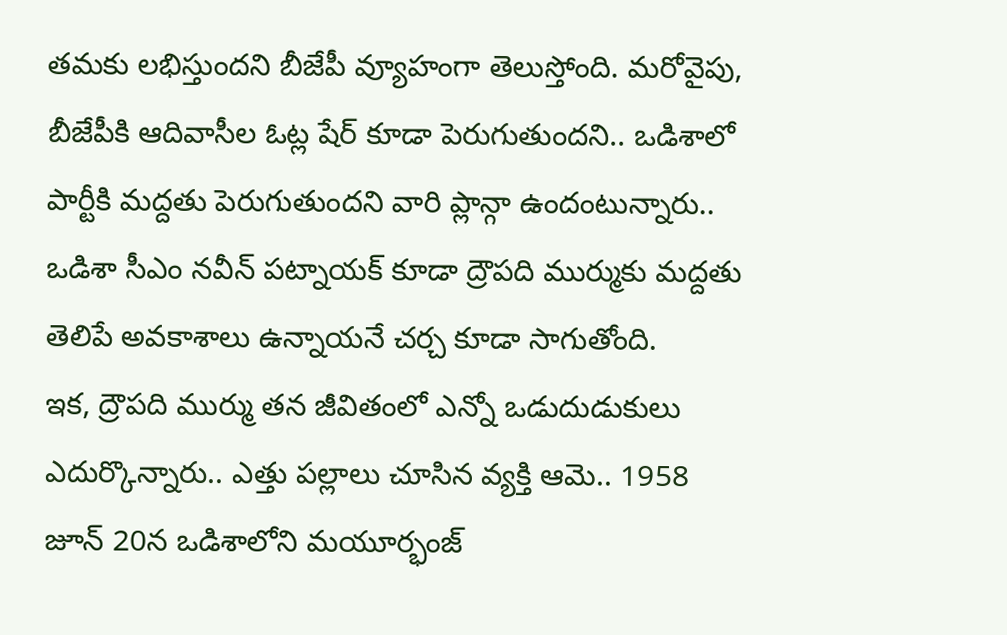తమకు లభిస్తుందని బీజేపీ వ్యూహంగా తెలుస్తోంది. మరోవైపు, బీజేపీకి ఆదివాసీల ఓట్ల షేర్ కూడా పెరుగుతుందని.. ఒడిశాలో పార్టీకి మద్దతు పెరుగుతుందని వారి ప్లాన్గా ఉందంటున్నారు.. ఒడిశా సీఎం నవీన్ పట్నాయక్ కూడా ద్రౌపది ముర్ముకు మద్దతు తెలిపే అవకాశాలు ఉన్నాయనే చర్చ కూడా సాగుతోంది.
ఇక, ద్రౌపది ముర్ము తన జీవితంలో ఎన్నో ఒడుదుడుకులు ఎదుర్కొన్నారు.. ఎత్తు పల్లాలు చూసిన వ్యక్తి ఆమె.. 1958 జూన్ 20న ఒడిశాలోని మయూర్భంజ్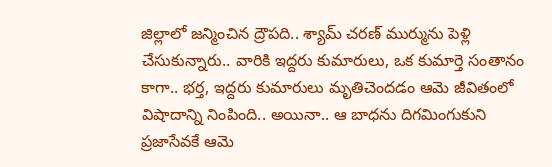జిల్లాలో జన్మించిన ద్రౌపది.. శ్యామ్ చరణ్ ముర్మును పెళ్లి చేసుకున్నారు.. వారికి ఇద్దరు కుమారులు, ఒక కుమార్తె సంతానం కాగా.. భర్త, ఇద్దరు కుమారులు మృతిచెందడం ఆమె జీవితంలో విషాదాన్ని నింపింది.. అయినా.. ఆ బాధను దిగమింగుకుని ప్రజాసేవకే ఆమె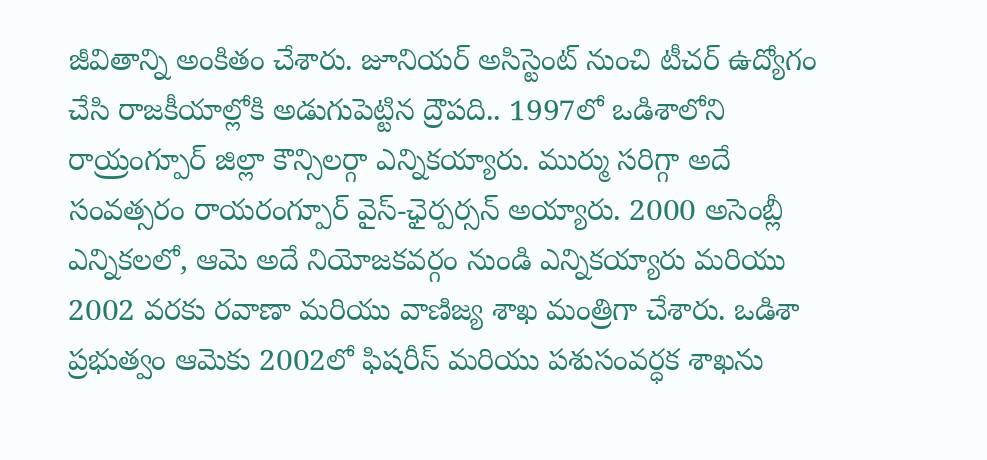జీవితాన్ని అంకితం చేశారు. జూనియర్ అసిస్టెంట్ నుంచి టీచర్ ఉద్యోగం చేసి రాజకీయాల్లోకి అడుగుపెట్టిన ద్రౌపది.. 1997లో ఒడిశాలోని రాయ్రంగ్పూర్ జిల్లా కౌన్సిలర్గా ఎన్నికయ్యారు. ముర్ము సరిగ్గా అదే సంవత్సరం రాయరంగ్పూర్ వైస్-ఛైర్పర్సన్ అయ్యారు. 2000 అసెంబ్లీ ఎన్నికలలో, ఆమె అదే నియోజకవర్గం నుండి ఎన్నికయ్యారు మరియు 2002 వరకు రవాణా మరియు వాణిజ్య శాఖ మంత్రిగా చేశారు. ఒడిశా ప్రభుత్వం ఆమెకు 2002లో ఫిషరీస్ మరియు పశుసంవర్ధక శాఖను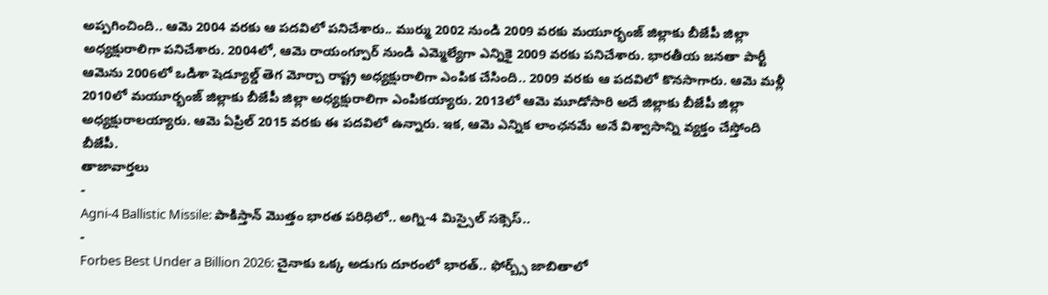అప్పగించింది.. ఆమె 2004 వరకు ఆ పదవిలో పనిచేశారు.. ముర్ము 2002 నుండి 2009 వరకు మయూర్భంజ్ జిల్లాకు బీజేపీ జిల్లా అధ్యక్షురాలిగా పనిచేశారు. 2004లో, ఆమె రాయంగ్పూర్ నుండి ఎమ్మెల్యేగా ఎన్నికై 2009 వరకు పనిచేశారు. భారతీయ జనతా పార్టీ ఆమెను 2006లో ఒడిశా షెడ్యూల్డ్ తెగ మోర్చా రాష్ట్ర అధ్యక్షురాలిగా ఎంపిక చేసింది.. 2009 వరకు ఆ పదవిలో కొనసాగారు. ఆమె మళ్లీ 2010లో మయూర్భంజ్ జిల్లాకు బీజేపీ జిల్లా అధ్యక్షురాలిగా ఎంపికయ్యారు. 2013లో ఆమె మూడోసారి అదే జిల్లాకు బీజేపీ జిల్లా అధ్యక్షురాలయ్యారు. ఆమె ఏప్రిల్ 2015 వరకు ఈ పదవిలో ఉన్నారు. ఇక, ఆమె ఎన్నిక లాంఛనమే అనే విశ్వాసాన్ని వ్యక్తం చేస్తోంది బీజేపీ.
తాజావార్తలు
-
Agni-4 Ballistic Missile: పాకిస్తాన్ మొత్తం భారత పరిధిలో.. అగ్ని-4 మిస్సైల్ సక్సెస్..
-
Forbes Best Under a Billion 2026: చైనాకు ఒక్క అడుగు దూరంలో భారత్.. ఫోర్బ్స్ జాబితాలో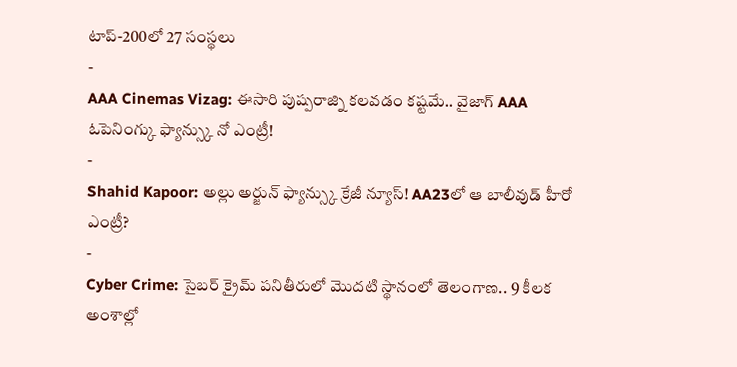టాప్-200లో 27 సంస్థలు
-
AAA Cinemas Vizag: ఈసారి పుష్పరాజ్ని కలవడం కష్టమే.. వైజాగ్ AAA ఓపెనింగ్కు ఫ్యాన్స్కు నో ఎంట్రీ!
-
Shahid Kapoor: అల్లు అర్జున్ ఫ్యాన్స్కు క్రేజీ న్యూస్! AA23లో ఆ బాలీవుడ్ హీరో ఎంట్రీ?
-
Cyber Crime: సైబర్ క్రైమ్ పనితీరులో మొదటి స్థానంలో తెలంగాణ.. 9 కీలక అంశాల్లో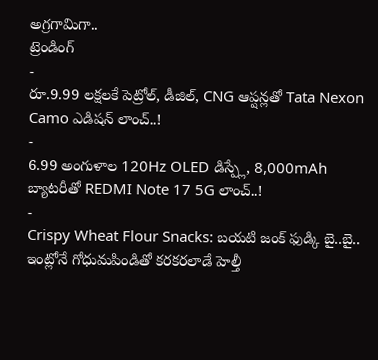అగ్రగామిగా..
ట్రెండింగ్
-
రూ.9.99 లక్షలకే పెట్రోల్, డీజిల్, CNG ఆప్షన్లతో Tata Nexon Camo ఎడిషన్ లాంచ్..!
-
6.99 అంగుళాల 120Hz OLED డిస్ప్లే, 8,000mAh బ్యాటరీతో REDMI Note 17 5G లాంచ్..!
-
Crispy Wheat Flour Snacks: బయటి జంక్ ఫుడ్కి బై..బై.. ఇంట్లోనే గోధుమపిండితో కరకరలాడే హెల్తీ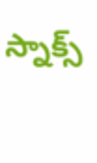స్నాక్స్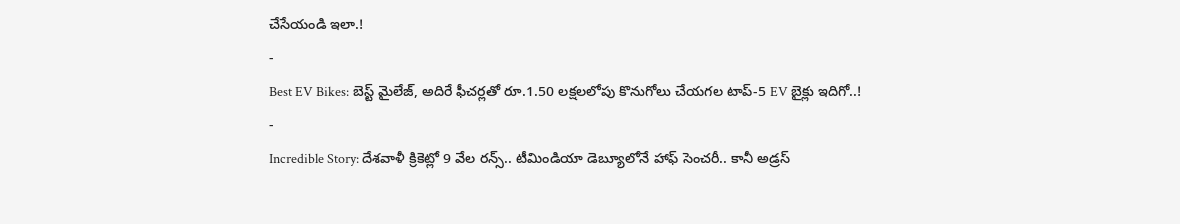చేసేయండి ఇలా.!
-
Best EV Bikes: బెస్ట్ మైలేజ్, అదిరే ఫీచర్లతో రూ.1.50 లక్షలలోపు కొనుగోలు చేయగల టాప్-5 EV బైక్లు ఇదిగో..!
-
Incredible Story: దేశవాళీ క్రికెట్లో 9 వేల రన్స్.. టీమిండియా డెబ్యూలోనే హాఫ్ సెంచరీ.. కానీ అడ్రస్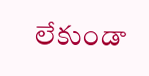లేకుండా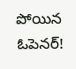పోయిన ఓపెనర్!